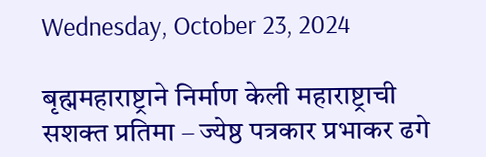Wednesday, October 23, 2024

बृह्ममहाराष्ट्राने निर्माण केली महाराष्ट्राची सशक्त प्रतिमा – ज्येष्ठ पत्रकार प्रभाकर ढगे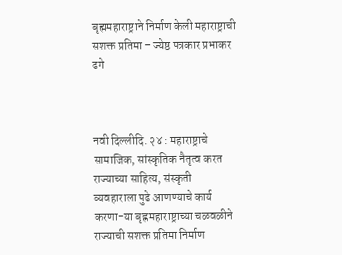बृह्ममहाराष्ट्राने निर्माण केली महाराष्ट्राची सशक्त प्रतिमा – ज्येष्ठ पत्रकार प्रभाकर ढगे



नवी दिल्लीदि. २४ : महाराष्ट्राचे सामाजिक, सांस्कृतिक नैतृत्व करत राज्याच्या साहित्य, संस्कृती  व्यवहाराला पुढे आणण्याचे कार्य करणा-या बृह्नमहाराष्ट्राच्या चळवळीने राज्याची सशक्त प्रतिमा निर्माण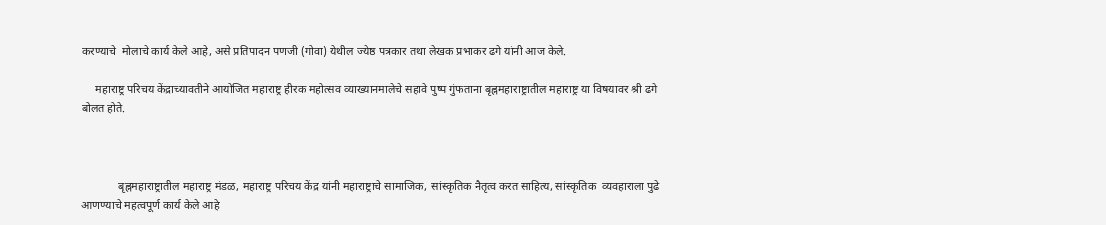करण्याचे  मोलाचे कार्य केले आहे, असे प्रतिपादन पणजी (गोवा) येथील ज्येष्ठ पत्रकार तथा लेखक प्रभाकर ढगे यांनी आज केले.

     महाराष्ट्र परिचय केंद्राच्यावतीने आयोजित महाराष्ट्र हीरक महोत्सव व्याख्यानमालेचे सहावे पुष्प गुंफताना बृह्नमहाराष्ट्रातील महाराष्ट्र या विषयावर श्री ढगे बोलत होते.



             बृह्नमहाराष्ट्रातील महाराष्ट्र मंडळ, महाराष्ट्र परिचय केंद्र यांनी महाराष्ट्राचे सामाजिक, सांस्कृतिक नैतृत्व करत साहित्य, सांस्कृतिक  व्यवहाराला पुढे आणण्याचे महत्वपूर्ण कार्य केले आहे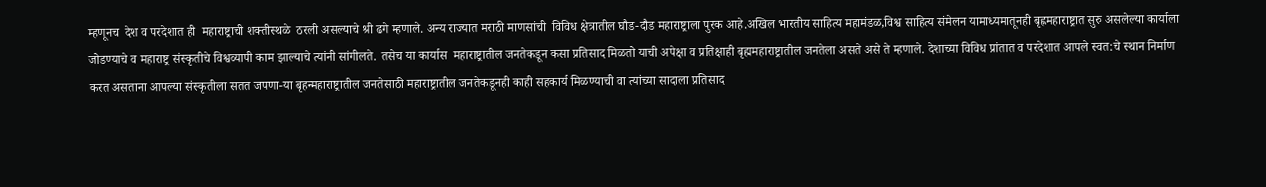म्हणूनच  देश व परदेशात ही  महाराष्ट्राची शक्तीस्थळे  ठरली असल्याचे श्री ढगे म्हणाले. अन्य राज्यात मराठी माणसांची  विविध क्षेत्रातील घौड-दौड महाराष्ट्राला पुरक आहे.अखिल भारतीय साहित्य महामंडळ,विश्व साहित्य संमेलन यामाध्यमातूनही बृह्नमहाराष्ट्रात सुरु असलेल्या कार्याला जोडण्याचे व महाराष्ट्र संस्कृतीचे विश्वव्यापी काम झाल्याचे त्यांनी सांगीलते. तसेच या कार्यास  महाराष्ट्रातील जनतेकडून कसा प्रतिसाद मिळतो याची अपेक्षा व प्रतिक्षाही बृह्ममहाराष्ट्रातील जनतेला असते असे ते म्हणाले. देशाच्या विविध प्रांतात व परदेशात आपले स्वत:चे स्थान निर्माण करत असताना आपल्या संस्कृतीला सतत जपणा-या बृहन्महाराष्ट्रातील जनतेसाठी महाराष्ट्रातील जनतेकडूनही काही सहकार्य मिळण्याची वा त्‍यांच्या सादाला प्रतिसाद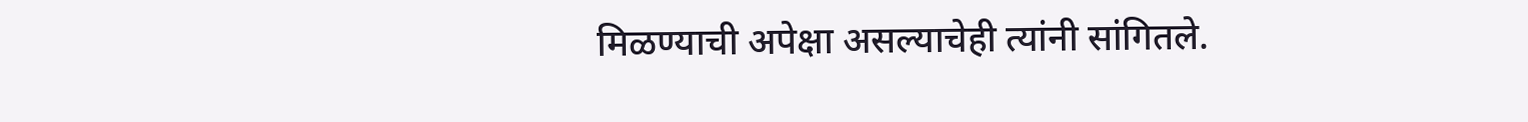मिळण्याची अपेक्षा असल्याचेही त्यांनी सांगितले.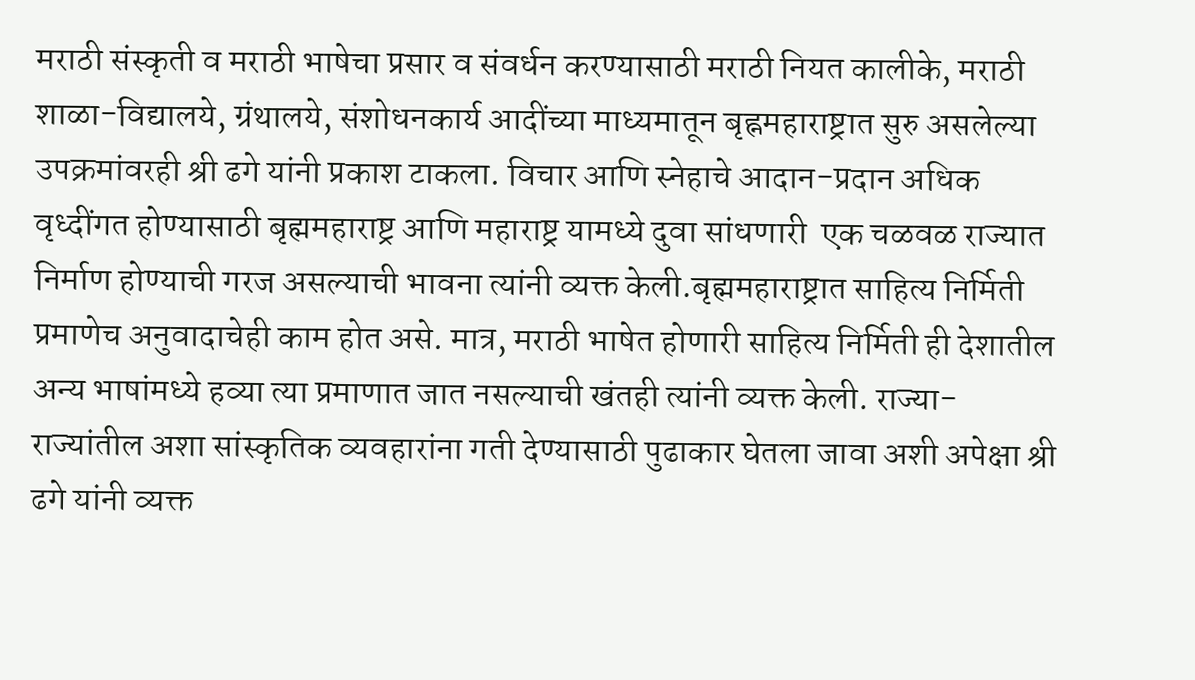मराठी संस्कृती व मराठी भाषेचा प्रसार व संवर्धन करण्यासाठी मराठी नियत कालीके, मराठी शाळा-विद्यालये, ग्रंथालये, संशोधनकार्य आदींच्या माध्यमातून बृह्नमहाराष्ट्रात सुरु असलेल्या उपक्रमांवरही श्री ढगे यांनी प्रकाश टाकला. विचार आणि स्नेहाचे आदान-प्रदान अधिक वृध्दींगत होण्यासाठी बृह्ममहाराष्ट्र आणि महाराष्ट्र यामध्ये दुवा सांधणारी  एक चळवळ राज्यात निर्माण होण्याची गरज असल्याची भावना त्यांनी व्यक्त केली.बृह्ममहाराष्ट्रात साहित्य निर्मिती प्रमाणेच अनुवादाचेही काम होत असे. मात्र, मराठी भाषेत होणारी साहित्य निर्मिती ही देशातील अन्य भाषांमध्ये हव्या त्या प्रमाणात जात नसल्याची खंतही त्यांनी व्यक्त केली. राज्या-राज्यांतील अशा सांस्कृतिक व्यवहारांना गती देण्यासाठी पुढाकार घेतला जावा अशी अपेक्षा श्री ढगे यांनी व्यक्त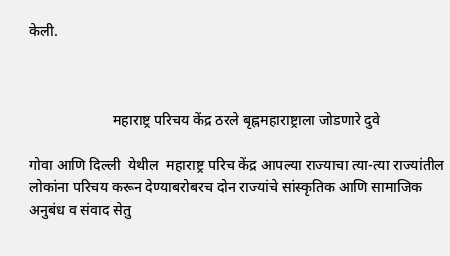केली.



                       महाराष्ट्र परिचय केंद्र ठरले बृह्नमहाराष्ट्राला जोडणारे दुवे

गोवा आणि दिल्ली  येथील  महाराष्ट्र परिच केंद्र आपल्या राज्याचा त्या-त्या राज्यांतील लोकांना परिचय करून देण्याबरोबरच दोन राज्यांचे सांस्कृतिक आणि सामाजिक अनुबंध व संवाद सेतु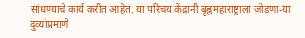सांधण्याचे कार्य करीत आहेत. या परिचय केंद्रानी बृह्नमहाराष्ट्राला जोडणा-या दुव्यांप्रमाणे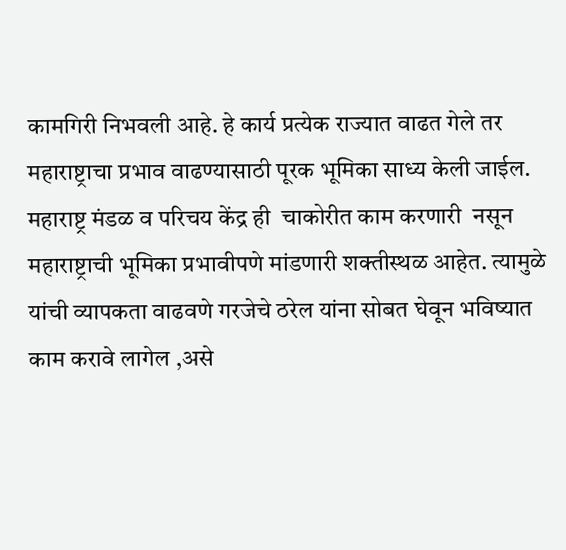कामगिरी निभवली आहे. हे कार्य प्रत्येक राज्यात वाढत गेले तर महाराष्ट्राचा प्रभाव वाढण्यासाठी पूरक भूमिका साध्य केली जाईल. महाराष्ट्र मंडळ व परिचय केंद्र ही  चाकोरीत काम करणारी  नसून महाराष्ट्राची भूमिका प्रभावीपणे मांडणारी शक्तीस्थळ आहेत. त्यामुळे  यांची व्यापकता वाढवणे गरजेचे ठरेल यांना सोबत घेवून भविष्यात काम करावे लागेल ,असे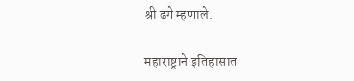श्री ढगे म्हणाले.

महाराष्ट्राने इतिहासात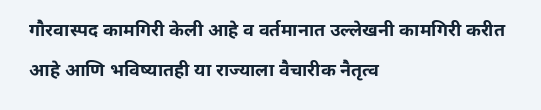गौरवास्पद कामगिरी केली आहे व वर्तमानात उल्लेखनी कामगिरी करीत आहे आणि भविष्यातही या राज्याला वैचारीक नैतृत्व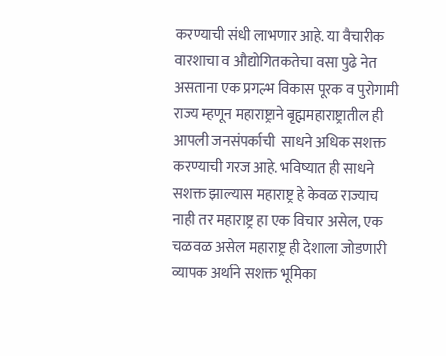करण्याची संधी लाभणार आहे. या वैचारीक वारशाचा व औद्योगितकतेचा वसा पुढे नेत असताना एक प्रगल्भ विकास पूरक व पुरोगामी राज्य म्हणून महाराष्ट्राने बृह्ममहाराष्ट्रातील ही  आपली जनसंपर्काची  साधने अधिक सशक्त करण्याची गरज आहे. भविष्यात ही साधने सशक्त झाल्यास महाराष्ट्र हे केवळ राज्याच नाही तर महाराष्ट्र हा एक विचार असेल, एक चळवळ असेल महाराष्ट्र ही देशाला जोडणारी व्यापक अर्थाने सशक्त भूमिका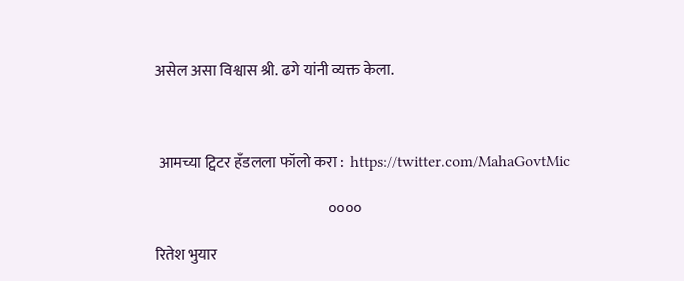असेल असा विश्वास श्री. ढगे यांनी व्यक्त केला.



 आमच्या ट्विटर हँडलला फॉलो करा :  https://twitter.com/MahaGovtMic

                                                         ००००

रितेश भुयार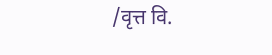/वृत्त वि.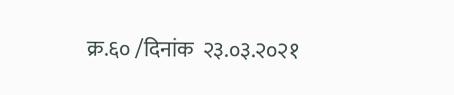क्र.६० /दिनांक  २३.०३.२०२१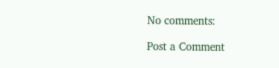No comments:

Post a Comment